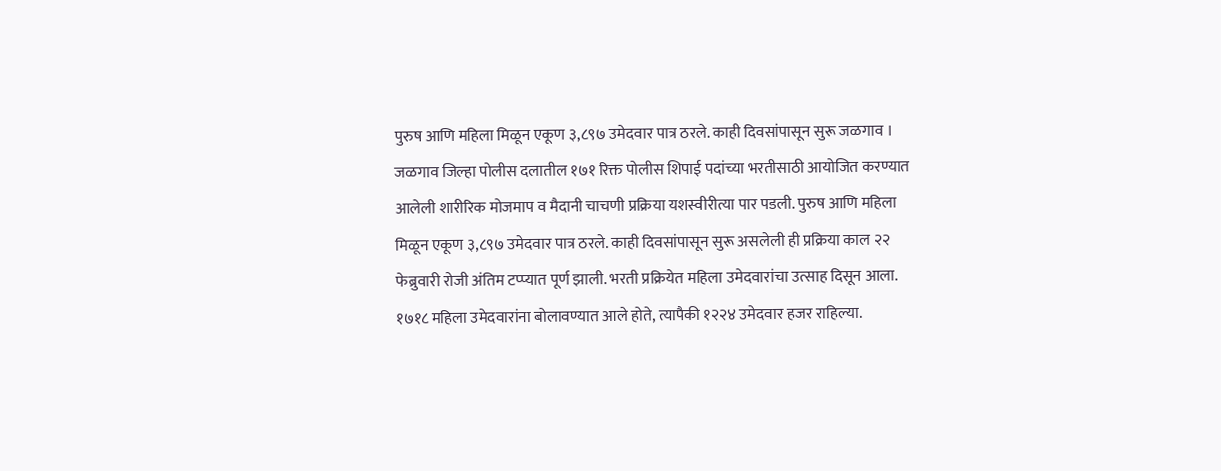पुरुष आणि महिला मिळून एकूण ३,८९७ उमेदवार पात्र ठरले. काही दिवसांपासून सुरू जळगाव । जळगाव जिल्हा पोलीस दलातील १७१ रिक्त पोलीस शिपाई पदांच्या भरतीसाठी आयोजित करण्यात आलेली शारीरिक मोजमाप व मैदानी चाचणी प्रक्रिया यशस्वीरीत्या पार पडली. पुरुष आणि महिला मिळून एकूण ३,८९७ उमेदवार पात्र ठरले. काही दिवसांपासून सुरू असलेली ही प्रक्रिया काल २२ फेब्रुवारी रोजी अंतिम टप्प्यात पूर्ण झाली. भरती प्रक्रियेत महिला उमेदवारांचा उत्साह दिसून आला. १७१८ महिला उमेदवारांना बोलावण्यात आले होते, त्यापैकी १२२४ उमेदवार हजर राहिल्या.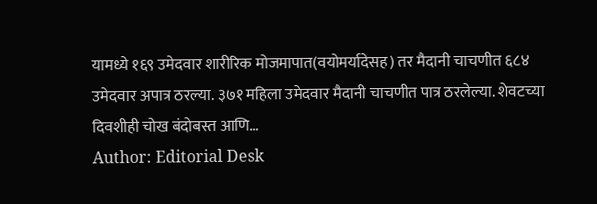यामध्ये १६९ उमेदवार शारीरिक मोजमापात(वयोमर्यादेसह) तर मैदानी चाचणीत ६८४ उमेदवार अपात्र ठरल्या. ३७१ महिला उमेदवार मैदानी चाचणीत पात्र ठरलेल्या. शेवटच्या दिवशीही चोख बंदोबस्त आणि…
Author: Editorial Desk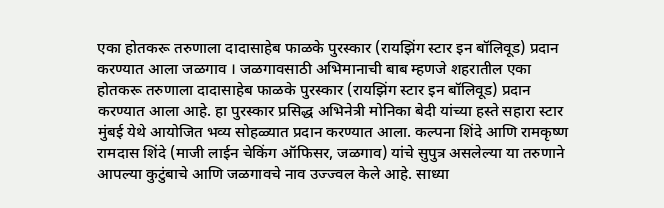एका होतकरू तरुणाला दादासाहेब फाळके पुरस्कार (रायझिंग स्टार इन बॉलिवूड) प्रदान करण्यात आला जळगाव । जळगावसाठी अभिमानाची बाब म्हणजे शहरातील एका होतकरू तरुणाला दादासाहेब फाळके पुरस्कार (रायझिंग स्टार इन बॉलिवूड) प्रदान करण्यात आला आहे. हा पुरस्कार प्रसिद्ध अभिनेत्री मोनिका बेदी यांच्या हस्ते सहारा स्टार मुंबई येथे आयोजित भव्य सोहळ्यात प्रदान करण्यात आला. कल्पना शिंदे आणि रामकृष्ण रामदास शिंदे (माजी लाईन चेकिंग ऑफिसर, जळगाव) यांचे सुपुत्र असलेल्या या तरुणाने आपल्या कुटुंबाचे आणि जळगावचे नाव उज्ज्वल केले आहे. साध्या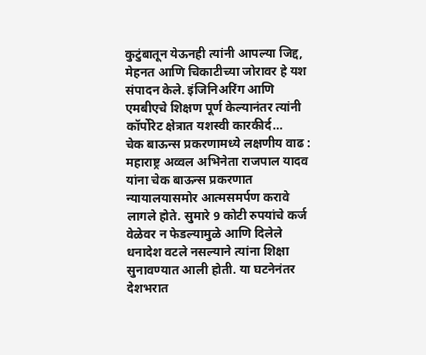कुटुंबातून येऊनही त्यांनी आपल्या जिद्द, मेहनत आणि चिकाटीच्या जोरावर हे यश संपादन केले. इंजिनिअरिंग आणि एमबीएचे शिक्षण पूर्ण केल्यानंतर त्यांनी कॉर्पोरेट क्षेत्रात यशस्वी कारकीर्द…
चेक बाऊन्स प्रकरणामध्ये लक्षणीय वाढ : महाराष्ट्र अव्वल अभिनेता राजपाल यादव यांना चेक बाऊन्स प्रकरणात न्यायालयासमोर आत्मसमर्पण करावे लागले होते. सुमारे 9 कोटी रुपयांचे कर्ज वेळेवर न फेडल्यामुळे आणि दिलेले धनादेश वटले नसल्याने त्यांना शिक्षा सुनावण्यात आली होती. या घटनेनंतर देशभरात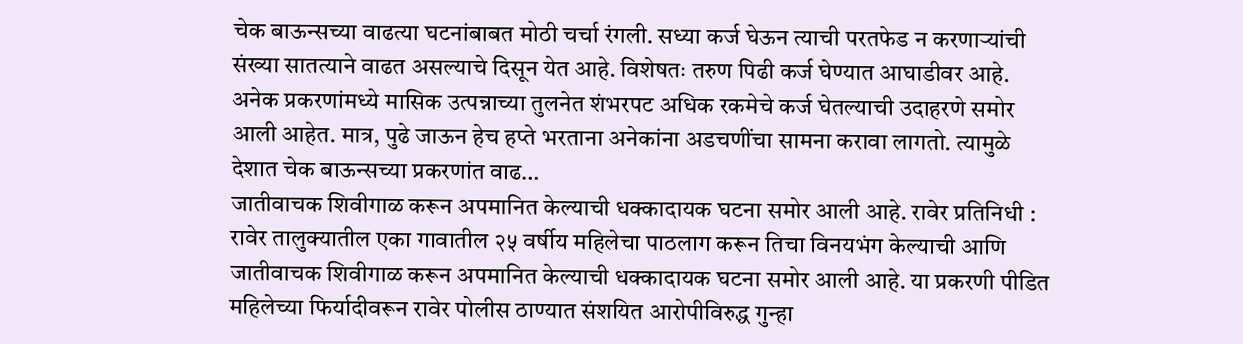चेक बाऊन्सच्या वाढत्या घटनांबाबत मोठी चर्चा रंगली. सध्या कर्ज घेऊन त्याची परतफेड न करणाऱ्यांची संख्या सातत्याने वाढत असल्याचे दिसून येत आहे. विशेषतः तरुण पिढी कर्ज घेण्यात आघाडीवर आहे. अनेक प्रकरणांमध्ये मासिक उत्पन्नाच्या तुलनेत शंभरपट अधिक रकमेचे कर्ज घेतल्याची उदाहरणे समोर आली आहेत. मात्र, पुढे जाऊन हेच हप्ते भरताना अनेकांना अडचणींचा सामना करावा लागतो. त्यामुळे देशात चेक बाऊन्सच्या प्रकरणांत वाढ…
जातीवाचक शिवीगाळ करून अपमानित केल्याची धक्कादायक घटना समोर आली आहे. रावेर प्रतिनिधी : रावेर तालुक्यातील एका गावातील २५ वर्षीय महिलेचा पाठलाग करून तिचा विनयभंग केल्याची आणि जातीवाचक शिवीगाळ करून अपमानित केल्याची धक्कादायक घटना समोर आली आहे. या प्रकरणी पीडित महिलेच्या फिर्यादीवरून रावेर पोलीस ठाण्यात संशयित आरोपीविरुद्ध गुन्हा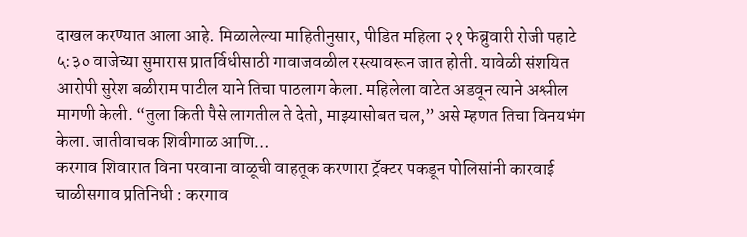दाखल करण्यात आला आहे. मिळालेल्या माहितीनुसार, पीडित महिला २१ फेब्रुवारी रोजी पहाटे ५:३० वाजेच्या सुमारास प्रातर्विधीसाठी गावाजवळील रस्त्यावरून जात होती. यावेळी संशयित आरोपी सुरेश बळीराम पाटील याने तिचा पाठलाग केला. महिलेला वाटेत अडवून त्याने अश्लील मागणी केली. “तुला किती पैसे लागतील ते देतो, माझ्यासोबत चल,” असे म्हणत तिचा विनयभंग केला. जातीवाचक शिवीगाळ आणि…
करगाव शिवारात विना परवाना वाळूची वाहतूक करणारा ट्रॅक्टर पकडून पोलिसांनी कारवाई चाळीसगाव प्रतिनिधी : करगाव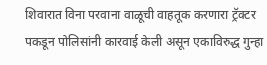शिवारात विना परवाना वाळूची वाहतूक करणारा ट्रॅक्टर पकडून पोलिसांनी कारवाई केली असून एकाविरुद्ध गुन्हा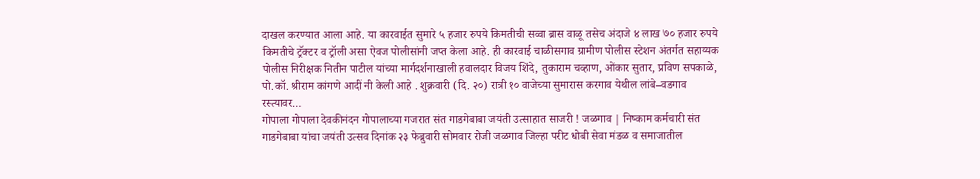दाखल करण्यात आला आहे. या कारवाईत सुमारे ५ हजार रुपये किमतीची सव्वा ब्रास वाळू तसेच अंदाजे ४ लाख ७० हजार रुपये किमतीचे ट्रॅक्टर व ट्रॉली असा ऐवज पोलीसांनी जप्त केला आहे. ही कारवाई चाळीसगाव ग्रामीण पोलीस स्टेशन अंतर्गत सहाय्यक पोलीस निरीक्षक नितीन पाटील यांच्या मार्गदर्शनाखाली हवालदार विजय शिंदे, तुकाराम चव्हाण, ओंकार सुतार, प्रविण सपकाळे, पो.कॉ. श्रीराम कांगणे आदीं नी केली आहे . शुक्रवारी (दि. २०) रात्री १० वाजेच्या सुमारास करगाव येथील लांबे–वडगाव रस्त्यावर…
गोपाला गोपाला देवकीनंदन गोपालाच्या गजरात संत गाडगेबाबा जयंती उत्साहात साजरी ! जळगाव | निष्काम कर्मचारी संत गाडगेबाबा यांचा जयंती उत्सव दिनांक २३ फेब्रुवारी सोमवार रोजी जळगाव जिल्हा परीट धोबी सेवा मंडळ व समाजातील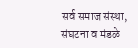सर्व समाज संस्था, संघटना व मंडळे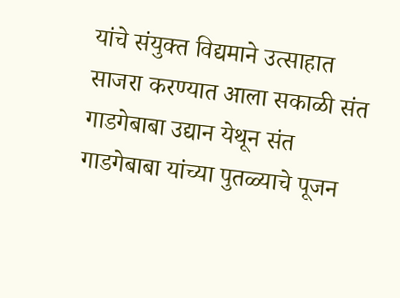यांचे संयुक्त विद्यमाने उत्साहात साजरा करण्यात आला सकाळी संत गाडगेबाबा उद्यान येथून संत गाडगेबाबा यांच्या पुतळ्याचे पूजन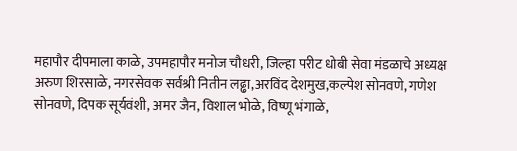महापौर दीपमाला काळे, उपमहापौर मनोज चौधरी, जिल्हा परीट धोबी सेवा मंडळाचे अध्यक्ष अरुण शिरसाळे, नगरसेवक सर्वश्री नितीन लढ्ढा,अरविंद देशमुख,कल्पेश सोनवणे, गणेश सोनवणे, दिपक सूर्यवंशी, अमर जैन, विशाल भोळे, विष्णू भंगाळे,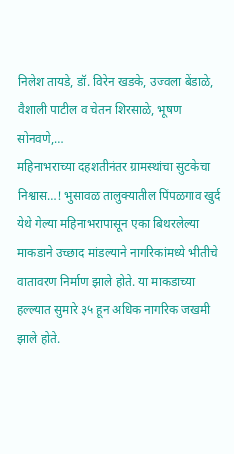निलेश तायडे, डॉ. विरेन खडके, उज्वला बेंडाळे, वैशाली पाटील व चेतन शिरसाळे, भूषण सोनवणे,…
महिनाभराच्या दहशतीनंतर ग्रामस्थांचा सुटकेचा निश्वास…! भुसावळ तालुक्यातील पिंपळगाव खुर्द येथे गेल्या महिनाभरापासून एका बिथरलेल्या माकडाने उच्छाद मांडल्याने नागरिकांमध्ये भीतीचे वातावरण निर्माण झाले होते. या माकडाच्या हल्ल्यात सुमारे ३५ हून अधिक नागरिक जखमी झाले होते.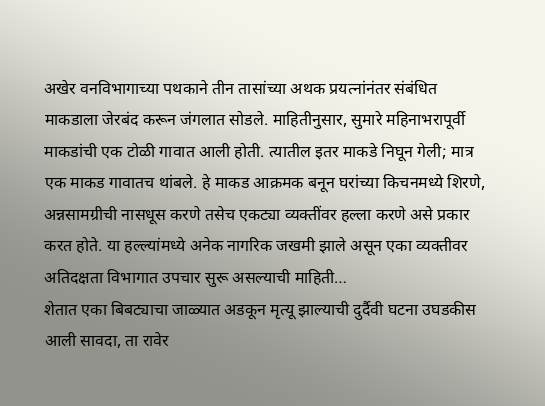अखेर वनविभागाच्या पथकाने तीन तासांच्या अथक प्रयत्नांनंतर संबंधित माकडाला जेरबंद करून जंगलात सोडले. माहितीनुसार, सुमारे महिनाभरापूर्वी माकडांची एक टोळी गावात आली होती. त्यातील इतर माकडे निघून गेली; मात्र एक माकड गावातच थांबले. हे माकड आक्रमक बनून घरांच्या किचनमध्ये शिरणे, अन्नसामग्रीची नासधूस करणे तसेच एकट्या व्यक्तींवर हल्ला करणे असे प्रकार करत होते. या हल्ल्यांमध्ये अनेक नागरिक जखमी झाले असून एका व्यक्तीवर अतिदक्षता विभागात उपचार सुरू असल्याची माहिती…
शेतात एका बिबट्याचा जाळ्यात अडकून मृत्यू झाल्याची दुर्दैवी घटना उघडकीस आली सावदा, ता रावेर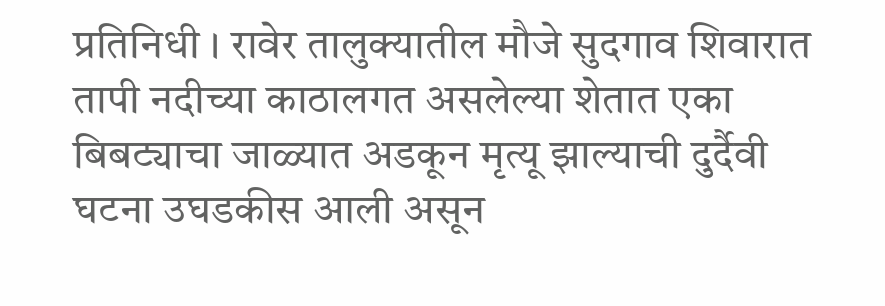प्रतिनिधी । रावेर तालुक्यातील मौजे सुदगाव शिवारात तापी नदीच्या काठालगत असलेल्या शेतात एका बिबट्याचा जाळ्यात अडकून मृत्यू झाल्याची दुर्दैवी घटना उघडकीस आली असून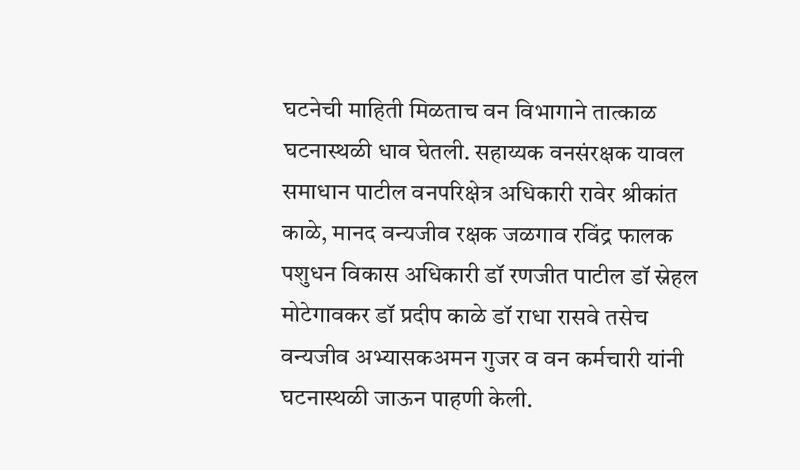घटनेची माहिती मिळताच वन विभागाने तात्काळ घटनास्थळी धाव घेतली. सहाय्यक वनसंरक्षक यावल समाधान पाटील वनपरिक्षेत्र अधिकारी रावेर श्रीकांत काळे, मानद वन्यजीव रक्षक जळगाव रविंद्र फालक पशुधन विकास अधिकारी डॉ रणजीत पाटील डॉ स्नेहल मोटेगावकर डॉ प्रदीप काळे डॉ राधा रासवे तसेच वन्यजीव अभ्यासकअमन गुजर व वन कर्मचारी यांनी घटनास्थळी जाऊन पाहणी केली.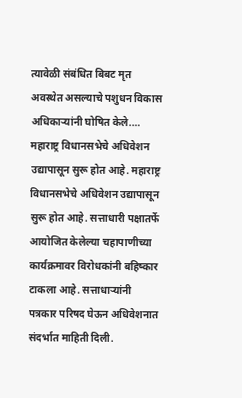त्यावेळी संबंधित बिबट मृत अवस्थेत असल्याचे पशुधन विकास अधिकाऱ्यांनी घोषित केले.…
महाराष्ट्र विधानसभेचे अधिवेशन उद्यापासून सुरू होत आहे. महाराष्ट्र विधानसभेचे अधिवेशन उद्यापासून सुरू होत आहे. सत्ताधारी पक्षातर्फे आयोजित केलेल्या चहापाणीच्या कार्यक्रमावर विरोधकांनी बहिष्कार टाकला आहे. सत्ताधाऱ्यांनी पत्रकार परिषद घेऊन अधिवेशनात संदर्भात माहिती दिली.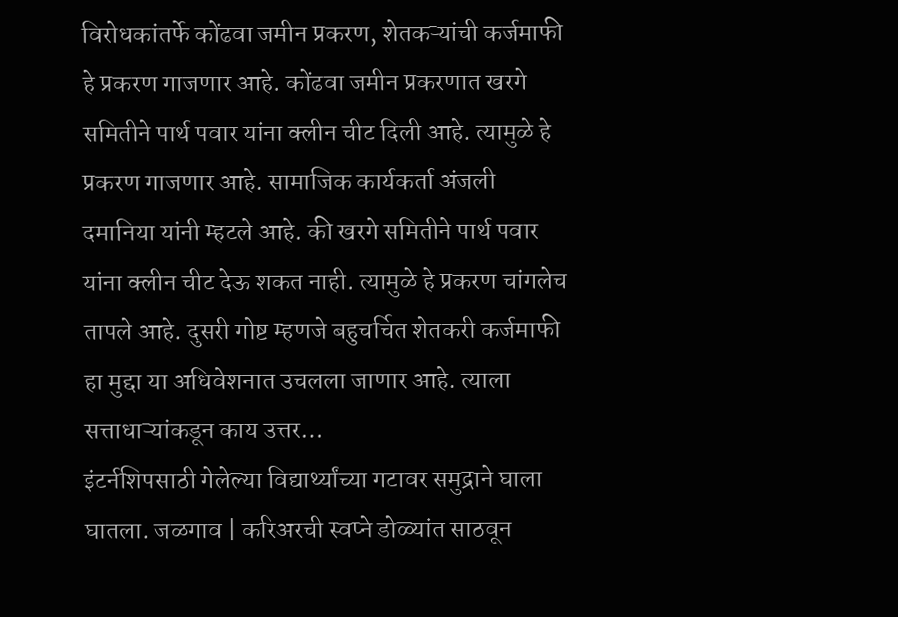विरोधकांतर्फे कोंढवा जमीन प्रकरण, शेतकऱ्यांची कर्जमाफी हे प्रकरण गाजणार आहे. कोंढवा जमीन प्रकरणात खरगे समितीने पार्थ पवार यांना क्लीन चीट दिली आहे. त्यामुळे हे प्रकरण गाजणार आहे. सामाजिक कार्यकर्ता अंजली दमानिया यांनी म्हटले आहे. की खरगे समितीने पार्थ पवार यांना क्लीन चीट देऊ शकत नाही. त्यामुळे हे प्रकरण चांगलेच तापले आहे. दुसरी गोष्ट म्हणजे बहुचर्चित शेतकरी कर्जमाफी हा मुद्दा या अधिवेशनात उचलला जाणार आहे. त्याला सत्ताधाऱ्यांकडून काय उत्तर…
इंटर्नशिपसाठी गेलेल्या विद्यार्थ्यांच्या गटावर समुद्राने घाला घातला. जळगाव | करिअरची स्वप्ने डोळ्यांत साठवून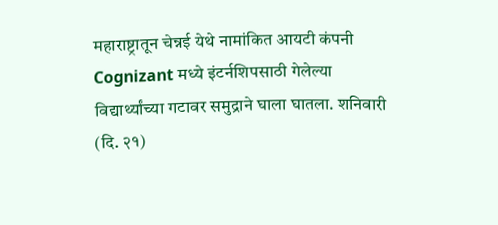महाराष्ट्रातून चेन्नई येथे नामांकित आयटी कंपनी Cognizant मध्ये इंटर्नशिपसाठी गेलेल्या विद्यार्थ्यांच्या गटावर समुद्राने घाला घातला. शनिवारी (दि. २१)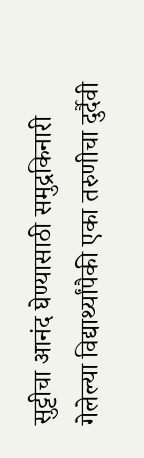सुट्टीचा आनंद घेण्यासाठी समुद्रकिनारी गेलेल्या विद्यार्थ्यांपैकी एका तरुणीचा दुर्दैवी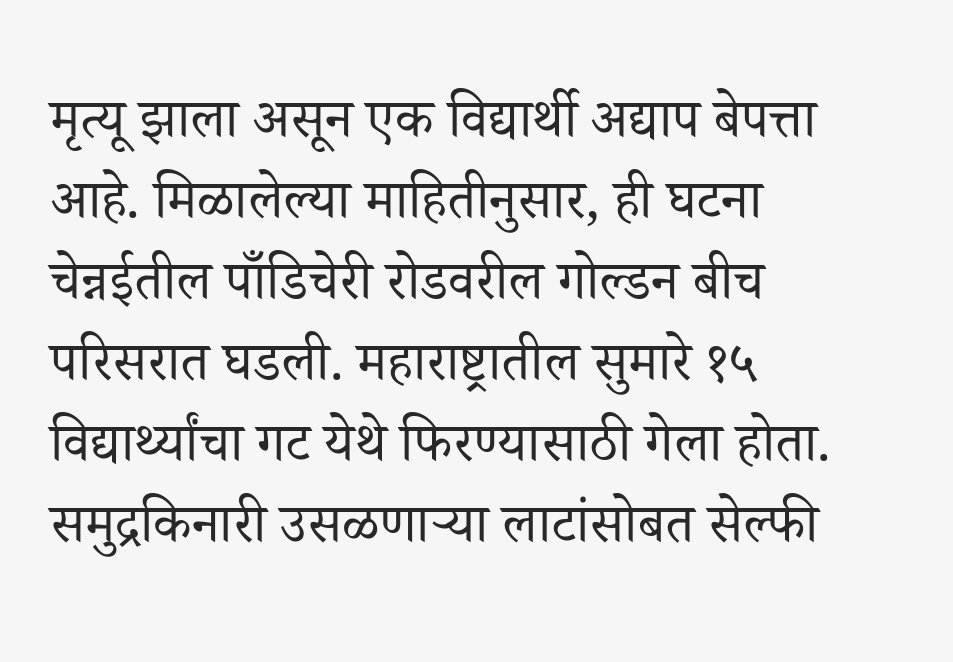मृत्यू झाला असून एक विद्यार्थी अद्याप बेपत्ता आहे. मिळालेल्या माहितीनुसार, ही घटना चेन्नईतील पाँडिचेरी रोडवरील गोल्डन बीच परिसरात घडली. महाराष्ट्रातील सुमारे १५ विद्यार्थ्यांचा गट येथे फिरण्यासाठी गेला होता. समुद्रकिनारी उसळणाऱ्या लाटांसोबत सेल्फी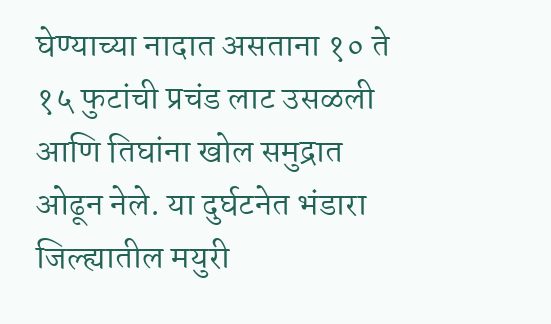घेण्याच्या नादात असताना १० ते १५ फुटांची प्रचंड लाट उसळली आणि तिघांना खोल समुद्रात ओढून नेले. या दुर्घटनेत भंडारा जिल्ह्यातील मयुरी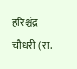हरिश्चंद्र चौधरी (रा.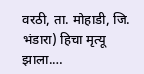वरठी, ता. मोहाडी, जि. भंडारा) हिचा मृत्यू झाला.…